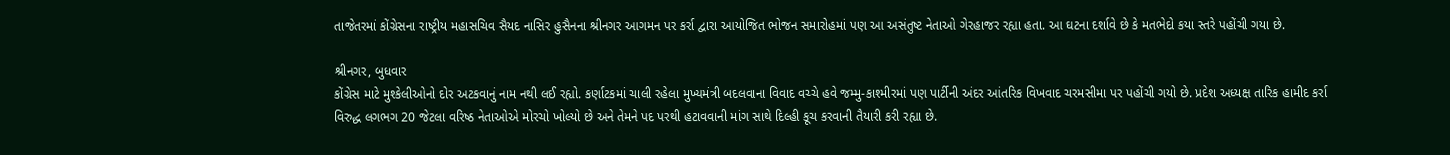તાજેતરમાં કોંગ્રેસના રાષ્ટ્રીય મહાસચિવ સૈયદ નાસિર હુસૈનના શ્રીનગર આગમન પર કર્રા દ્વારા આયોજિત ભોજન સમારોહમાં પણ આ અસંતુષ્ટ નેતાઓ ગેરહાજર રહ્યા હતા. આ ઘટના દર્શાવે છે કે મતભેદો કયા સ્તરે પહોંચી ગયા છે.

શ્રીનગર, બુધવાર
કોંગ્રેસ માટે મુશ્કેલીઓનો દોર અટકવાનું નામ નથી લઈ રહ્યો. કર્ણાટકમાં ચાલી રહેલા મુખ્યમંત્રી બદલવાના વિવાદ વચ્ચે હવે જમ્મુ-કાશ્મીરમાં પણ પાર્ટીની અંદર આંતરિક વિખવાદ ચરમસીમા પર પહોંચી ગયો છે. પ્રદેશ અધ્યક્ષ તારિક હામીદ કર્રા વિરુદ્ધ લગભગ 20 જેટલા વરિષ્ઠ નેતાઓએ મોરચો ખોલ્યો છે અને તેમને પદ પરથી હટાવવાની માંગ સાથે દિલ્હી કૂચ કરવાની તૈયારી કરી રહ્યા છે.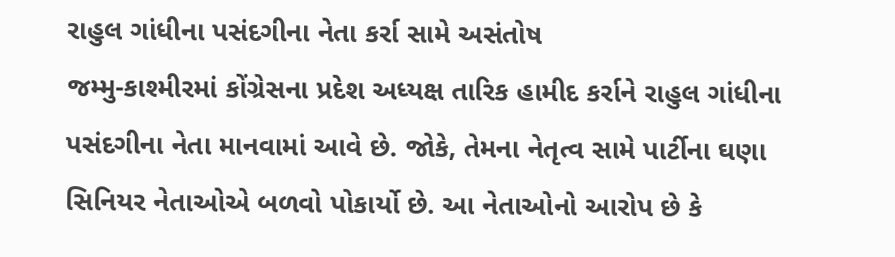રાહુલ ગાંધીના પસંદગીના નેતા કર્રા સામે અસંતોષ
જમ્મુ-કાશ્મીરમાં કોંગ્રેસના પ્રદેશ અધ્યક્ષ તારિક હામીદ કર્રાને રાહુલ ગાંધીના પસંદગીના નેતા માનવામાં આવે છે. જોકે, તેમના નેતૃત્વ સામે પાર્ટીના ઘણા સિનિયર નેતાઓએ બળવો પોકાર્યો છે. આ નેતાઓનો આરોપ છે કે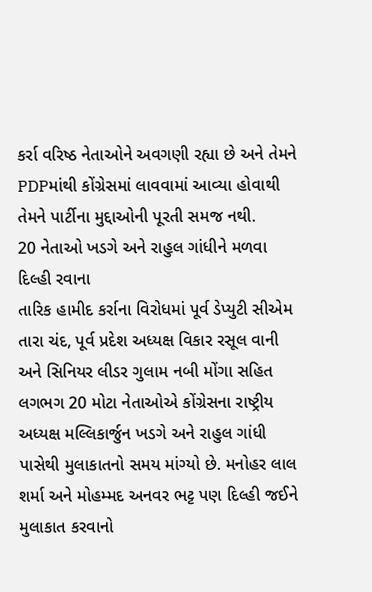કર્રા વરિષ્ઠ નેતાઓને અવગણી રહ્યા છે અને તેમને PDPમાંથી કોંગ્રેસમાં લાવવામાં આવ્યા હોવાથી તેમને પાર્ટીના મુદ્દાઓની પૂરતી સમજ નથી.
20 નેતાઓ ખડગે અને રાહુલ ગાંધીને મળવા દિલ્હી રવાના
તારિક હામીદ કર્રાના વિરોધમાં પૂર્વ ડેપ્યુટી સીએમ તારા ચંદ, પૂર્વ પ્રદેશ અધ્યક્ષ વિકાર રસૂલ વાની અને સિનિયર લીડર ગુલામ નબી મોંગા સહિત લગભગ 20 મોટા નેતાઓએ કોંગ્રેસના રાષ્ટ્રીય અધ્યક્ષ મલ્લિકાર્જુન ખડગે અને રાહુલ ગાંધી પાસેથી મુલાકાતનો સમય માંગ્યો છે. મનોહર લાલ શર્મા અને મોહમ્મદ અનવર ભટ્ટ પણ દિલ્હી જઈને મુલાકાત કરવાનો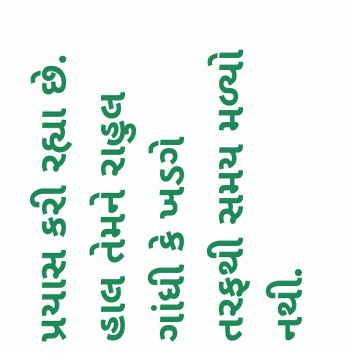પ્રયાસ કરી રહ્યા છે. હાલ તેમને રાહુલ ગાંધી કે ખડગે તરફથી સમય મળ્યો નથી.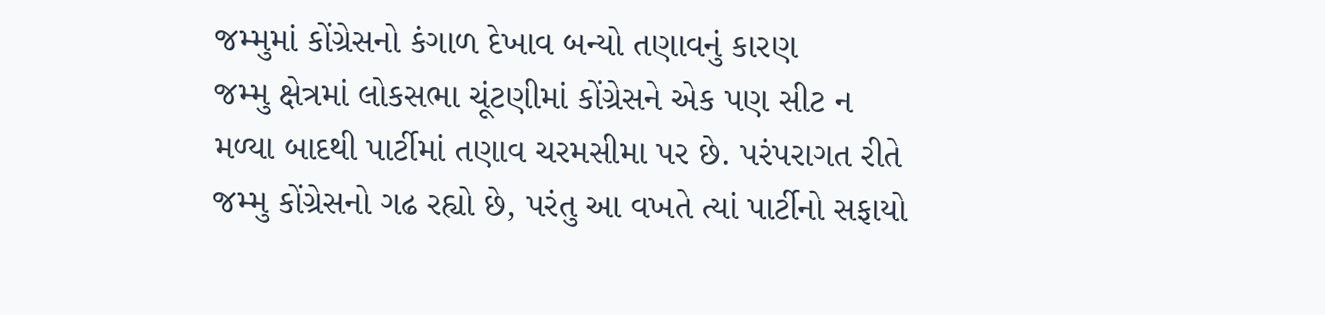જમ્મુમાં કોંગ્રેસનો કંગાળ દેખાવ બન્યો તણાવનું કારણ
જમ્મુ ક્ષેત્રમાં લોકસભા ચૂંટણીમાં કોંગ્રેસને એક પણ સીટ ન મળ્યા બાદથી પાર્ટીમાં તણાવ ચરમસીમા પર છે. પરંપરાગત રીતે જમ્મુ કોંગ્રેસનો ગઢ રહ્યો છે, પરંતુ આ વખતે ત્યાં પાર્ટીનો સફાયો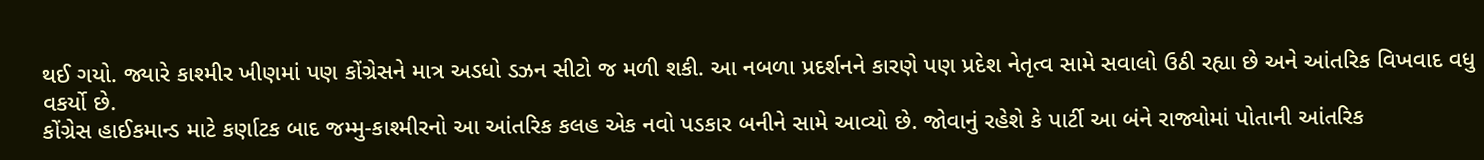થઈ ગયો. જ્યારે કાશ્મીર ખીણમાં પણ કોંગ્રેસને માત્ર અડધો ડઝન સીટો જ મળી શકી. આ નબળા પ્રદર્શનને કારણે પણ પ્રદેશ નેતૃત્વ સામે સવાલો ઉઠી રહ્યા છે અને આંતરિક વિખવાદ વધુ વકર્યો છે.
કોંગ્રેસ હાઈકમાન્ડ માટે કર્ણાટક બાદ જમ્મુ-કાશ્મીરનો આ આંતરિક કલહ એક નવો પડકાર બનીને સામે આવ્યો છે. જોવાનું રહેશે કે પાર્ટી આ બંને રાજ્યોમાં પોતાની આંતરિક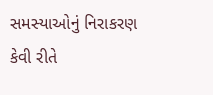સમસ્યાઓનું નિરાકરણ કેવી રીતે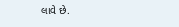લાવે છે.